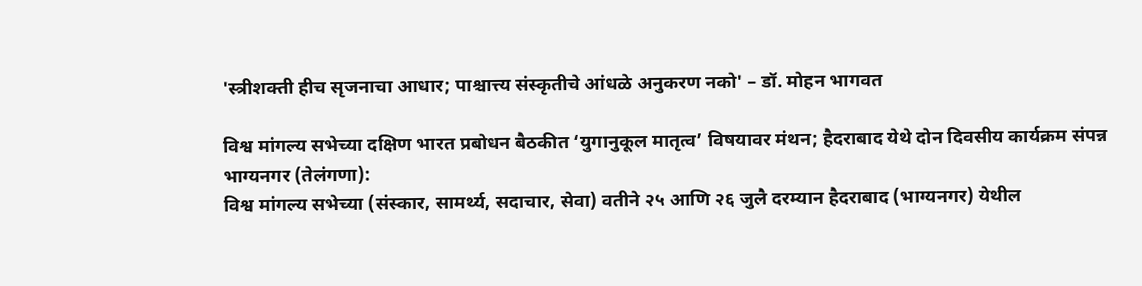'स्त्रीशक्ती हीच सृजनाचा आधार; पाश्चात्त्य संस्कृतीचे आंधळे अनुकरण नको' – डॉ. मोहन भागवत

विश्व मांगल्य सभेच्या दक्षिण भारत प्रबोधन बैठकीत ‘युगानुकूल मातृत्व’ विषयावर मंथन; हैदराबाद येथे दोन दिवसीय कार्यक्रम संपन्न
भाग्यनगर (तेलंगणा):
विश्व मांगल्य सभेच्या (संस्कार, सामर्थ्य, सदाचार, सेवा) वतीने २५ आणि २६ जुलै दरम्यान हैदराबाद (भाग्यनगर) येथील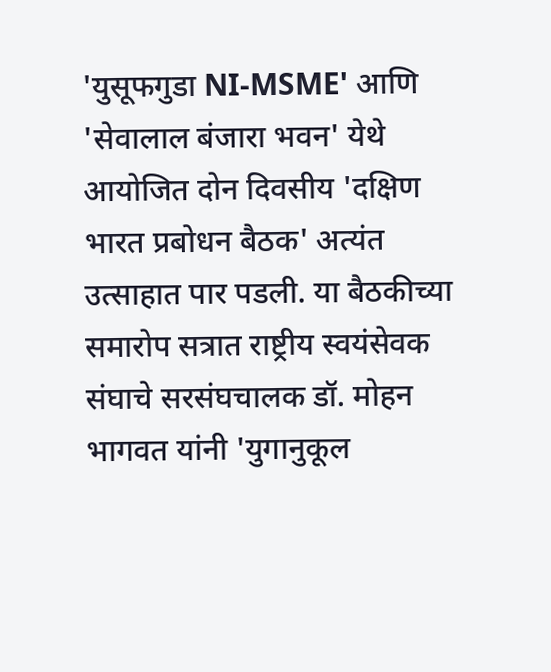'युसूफगुडा NI-MSME' आणि 'सेवालाल बंजारा भवन' येथे आयोजित दोन दिवसीय 'दक्षिण भारत प्रबोधन बैठक' अत्यंत उत्साहात पार पडली. या बैठकीच्या समारोप सत्रात राष्ट्रीय स्वयंसेवक संघाचे सरसंघचालक डॉ. मोहन भागवत यांनी 'युगानुकूल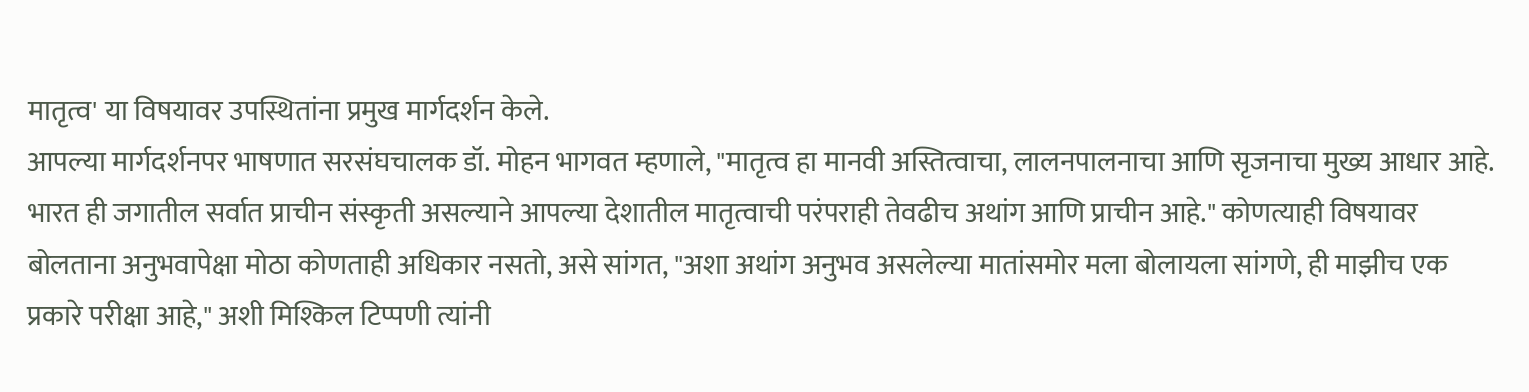मातृत्व' या विषयावर उपस्थितांना प्रमुख मार्गदर्शन केले.
आपल्या मार्गदर्शनपर भाषणात सरसंघचालक डॉ. मोहन भागवत म्हणाले, "मातृत्व हा मानवी अस्तित्वाचा, लालनपालनाचा आणि सृजनाचा मुख्य आधार आहे. भारत ही जगातील सर्वात प्राचीन संस्कृती असल्याने आपल्या देशातील मातृत्वाची परंपराही तेवढीच अथांग आणि प्राचीन आहे." कोणत्याही विषयावर बोलताना अनुभवापेक्षा मोठा कोणताही अधिकार नसतो, असे सांगत, "अशा अथांग अनुभव असलेल्या मातांसमोर मला बोलायला सांगणे, ही माझीच एक प्रकारे परीक्षा आहे," अशी मिश्किल टिप्पणी त्यांनी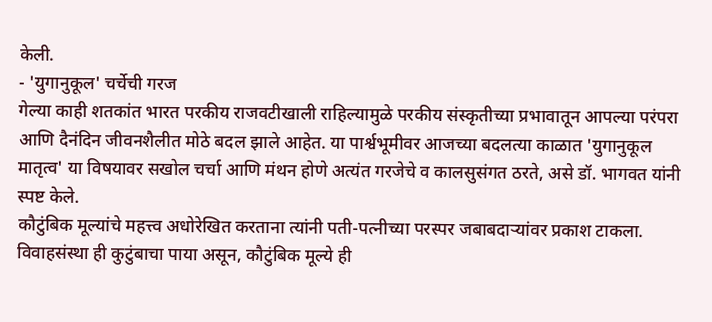केली.
- 'युगानुकूल' चर्चेची गरज
गेल्या काही शतकांत भारत परकीय राजवटीखाली राहिल्यामुळे परकीय संस्कृतीच्या प्रभावातून आपल्या परंपरा आणि दैनंदिन जीवनशैलीत मोठे बदल झाले आहेत. या पार्श्वभूमीवर आजच्या बदलत्या काळात 'युगानुकूल मातृत्व' या विषयावर सखोल चर्चा आणि मंथन होणे अत्यंत गरजेचे व कालसुसंगत ठरते, असे डॉ. भागवत यांनी स्पष्ट केले.
कौटुंबिक मूल्यांचे महत्त्व अधोरेखित करताना त्यांनी पती-पत्नीच्या परस्पर जबाबदाऱ्यांवर प्रकाश टाकला. विवाहसंस्था ही कुटुंबाचा पाया असून, कौटुंबिक मूल्ये ही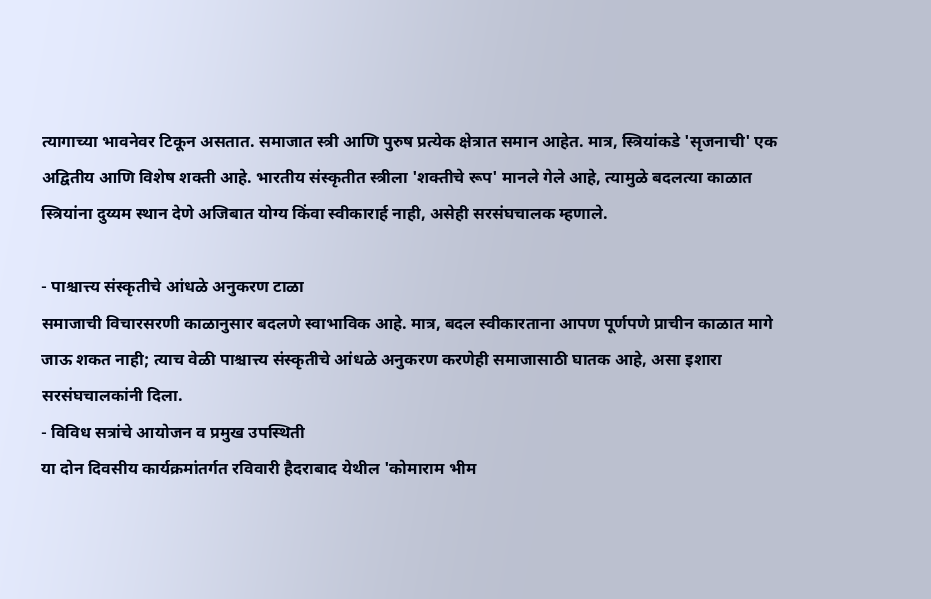त्यागाच्या भावनेवर टिकून असतात. समाजात स्त्री आणि पुरुष प्रत्येक क्षेत्रात समान आहेत. मात्र, स्त्रियांकडे 'सृजनाची' एक अद्वितीय आणि विशेष शक्ती आहे. भारतीय संस्कृतीत स्त्रीला 'शक्तीचे रूप' मानले गेले आहे, त्यामुळे बदलत्या काळात स्त्रियांना दुय्यम स्थान देणे अजिबात योग्य किंवा स्वीकारार्ह नाही, असेही सरसंघचालक म्हणाले.

- पाश्चात्त्य संस्कृतीचे आंधळे अनुकरण टाळा
समाजाची विचारसरणी काळानुसार बदलणे स्वाभाविक आहे. मात्र, बदल स्वीकारताना आपण पूर्णपणे प्राचीन काळात मागे जाऊ शकत नाही; त्याच वेळी पाश्चात्त्य संस्कृतीचे आंधळे अनुकरण करणेही समाजासाठी घातक आहे, असा इशारा सरसंघचालकांनी दिला.
- विविध सत्रांचे आयोजन व प्रमुख उपस्थिती
या दोन दिवसीय कार्यक्रमांतर्गत रविवारी हैदराबाद येथील 'कोमाराम भीम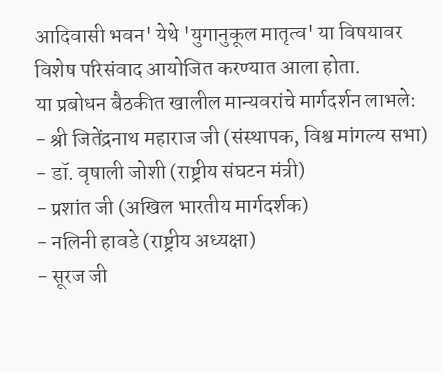आदिवासी भवन' येथे 'युगानुकूल मातृत्व' या विषयावर विशेष परिसंवाद आयोजित करण्यात आला होता.
या प्रबोधन बैठकीत खालील मान्यवरांचे मार्गदर्शन लाभले:
- श्री जितेंद्रनाथ महाराज जी (संस्थापक, विश्व मांगल्य सभा)
- डॉ. वृषाली जोशी (राष्ट्रीय संघटन मंत्री)
- प्रशांत जी (अखिल भारतीय मार्गदर्शक)
- नलिनी हावडे (राष्ट्रीय अध्यक्षा)
- सूरज जी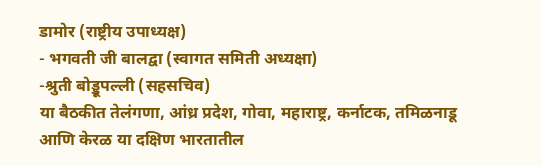डामोर (राष्ट्रीय उपाध्यक्ष)
- भगवती जी बालद्वा (स्वागत समिती अध्यक्षा)
-श्रुती बोड्डूपल्ली (सहसचिव)
या बैठकीत तेलंगणा, आंध्र प्रदेश, गोवा, महाराष्ट्र, कर्नाटक, तमिळनाडू आणि केरळ या दक्षिण भारतातील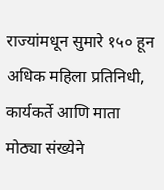राज्यांमधून सुमारे १५० हून अधिक महिला प्रतिनिधी, कार्यकर्ते आणि माता मोठ्या संख्येने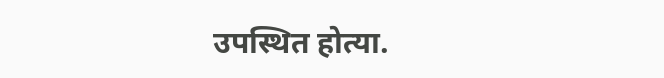उपस्थित होत्या.